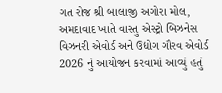ગત રોજ શ્રી બાલાજી અગોરા મોલ, અમદાવાદ ખાતે વાસ્તુ એસ્ટ્રો બિઝનેસ વિઝનરી એવોર્ડ અને ઉદ્યોગ ગૌરવ એવોર્ડ 2026 નું આયોજન કરવામાં આવ્યું હતું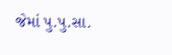જેમાં પુ.પુ.સા.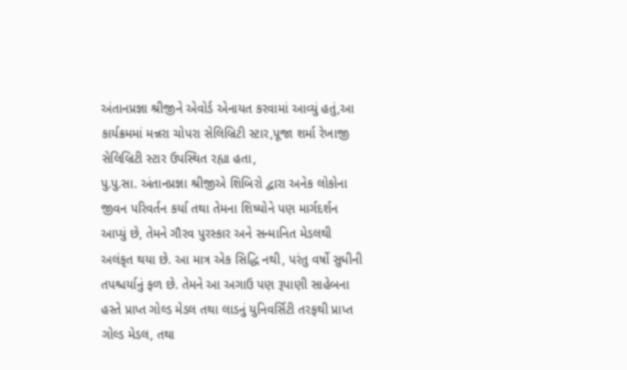અંતાનપ્રજ્ઞા શ્રીજીને એવોર્ડ એનાયત કરવામાં આવ્યું હતું,આ કાર્યક્રમમાં મન્નરા ચોપરા સેલિબ્રિટી સ્ટાર,પૂજા શર્મા રેખાજી સેલિબ્રિટી સ્ટાર ઉપસ્થિત રહ્યા હતા,
પુ.પુ.સા. અંતાનપ્રજ્ઞા શ્રીજીએ શિબિરો દ્વારા અનેક લોકોના જીવન પરિવર્તન કર્યા તથા તેમના શિષ્યોને પણ માર્ગદર્શન આપ્યું છે, તેમને ગૌરવ પુરસ્કાર અને સન્માનિત મેડલથી અલંકૃત થયા છે. આ માત્ર એક સિદ્ધિ નથી, પરંતુ વર્ષો સુધીની તપશ્ચર્યાનું ફળ છે. તેમને આ અગાઉ પણ રૂપાણી સાહેબના હસ્તે પ્રાપ્ત ગોલ્ડ મેડલ તથા લાડનું યુનિવર્સિટી તરફથી પ્રાપ્ત ગોલ્ડ મેડલ, તથા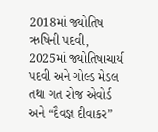2018માં જ્યોતિષ ઋષિની પદવી, 2025માં જ્યોતિષાચાર્ય પદવી અને ગોલ્ડ મેડલ તથા ગત રોજ એવોર્ડ અને “દૈવજ્ઞ દીવાકર”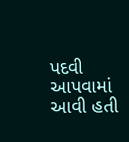પદવી આપવામાં આવી હતી